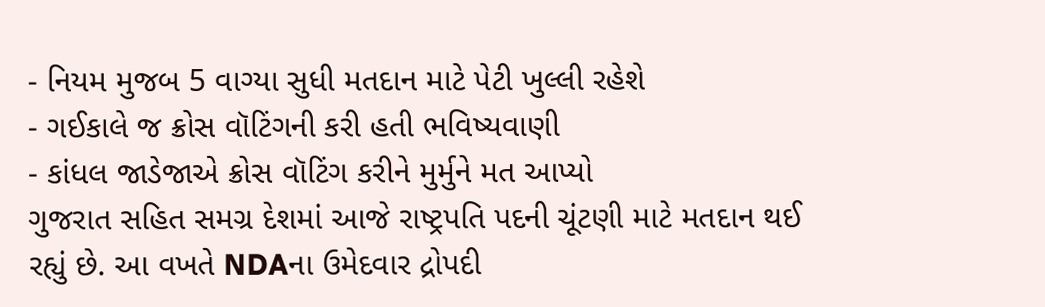- નિયમ મુજબ 5 વાગ્યા સુધી મતદાન માટે પેટી ખુલ્લી રહેશે
- ગઈકાલે જ ક્રોસ વૉટિંગની કરી હતી ભવિષ્યવાણી
- કાંધલ જાડેજાએ ક્રોસ વૉટિંગ કરીને મુર્મુને મત આપ્યો
ગુજરાત સહિત સમગ્ર દેશમાં આજે રાષ્ટ્રપતિ પદની ચૂંટણી માટે મતદાન થઈ રહ્યું છે. આ વખતે NDAના ઉમેદવાર દ્રોપદી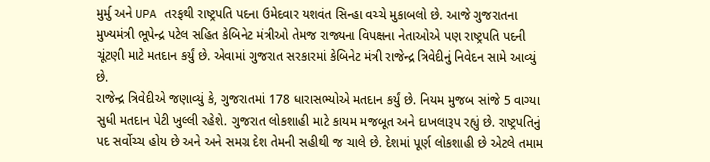મુર્મુ અને UPA તરફથી રાષ્ટ્રપતિ પદના ઉમેદવાર યશવંત સિન્હા વચ્ચે મુકાબલો છે. આજે ગુજરાતના મુખ્યમંત્રી ભૂપેન્દ્ર પટેલ સહિત કેબિનેટ મંત્રીઓ તેમજ રાજ્યના વિપક્ષના નેતાઓએ પણ રાષ્ટ્રપતિ પદની ચૂંટણી માટે મતદાન કર્યું છે. એવામાં ગુજરાત સરકારમાં કેબિનેટ મંત્રી રાજેન્દ્ર ત્રિવેદીનું નિવેદન સામે આવ્યું છે.
રાજેન્દ્ર ત્રિવેદીએ જણાવ્યું કે, ગુજરાતમાં 178 ધારાસભ્યોએ મતદાન કર્યું છે. નિયમ મુજબ સાંજે 5 વાગ્યા સુધી મતદાન પેટી ખુલ્લી રહેશે. ગુજરાત લોકશાહી માટે કાયમ મજબૂત અને દાખલારૂપ રહ્યું છે. રાષ્ટ્રપતિનું પદ સર્વોચ્ચ હોય છે અને અને સમગ્ર દેશ તેમની સહીથી જ ચાલે છે. દેશમાં પૂર્ણ લોકશાહી છે એટલે તમામ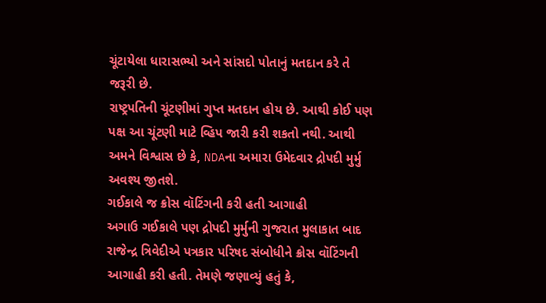ચૂંટાયેલા ધારાસભ્યો અને સાંસદો પોતાનું મતદાન કરે તે જરૂરી છે.
રાષ્ટ્રપતિની ચૂંટણીમાં ગુપ્ત મતદાન હોય છે. આથી કોઈ પણ પક્ષ આ ચૂંટણી માટે વ્હિપ જારી કરી શકતો નથી. આથી અમને વિશ્વાસ છે કે, NDAના અમારા ઉમેદવાર દ્રોપદી મુર્મુ અવશ્ય જીતશે.
ગઈકાલે જ ક્રોસ વૉટિંગની કરી હતી આગાહી
અગાઉ ગઈકાલે પણ દ્રોપદી મુર્મુની ગુજરાત મુલાકાત બાદ રાજેન્દ્ર ત્રિવેદીએ પત્રકાર પરિષદ સંબોધીને ક્રોસ વૉટિંગની આગાહી કરી હતી. તેમણે જણાવ્યું હતું કે,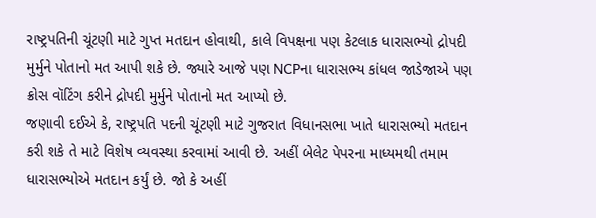રાષ્ટ્રપતિની ચૂંટણી માટે ગુપ્ત મતદાન હોવાથી, કાલે વિપક્ષના પણ કેટલાક ધારાસભ્યો દ્રોપદી મુર્મુને પોતાનો મત આપી શકે છે. જ્યારે આજે પણ NCPના ધારાસભ્ય કાંધલ જાડેજાએ પણ ક્રોસ વૉટિંગ કરીને દ્રોપદી મુર્મુને પોતાનો મત આપ્યો છે.
જણાવી દઈએ કે, રાષ્ટ્રપતિ પદની ચૂંટણી માટે ગુજરાત વિધાનસભા ખાતે ધારાસભ્યો મતદાન કરી શકે તે માટે વિશેષ વ્યવસ્થા કરવામાં આવી છે. અહીં બેલેટ પેપરના માધ્યમથી તમામ ધારાસભ્યોએ મતદાન કર્યું છે. જો કે અહીં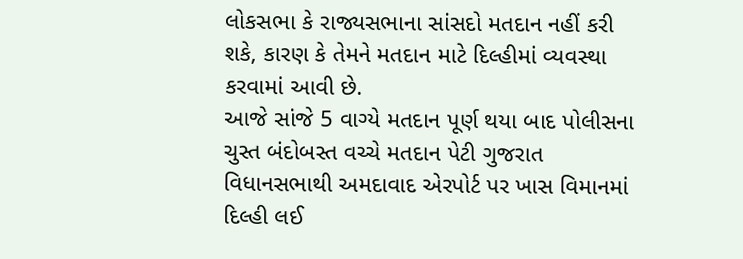લોકસભા કે રાજ્યસભાના સાંસદો મતદાન નહીં કરી શકે, કારણ કે તેમને મતદાન માટે દિલ્હીમાં વ્યવસ્થા કરવામાં આવી છે.
આજે સાંજે 5 વાગ્યે મતદાન પૂર્ણ થયા બાદ પોલીસના ચુસ્ત બંદોબસ્ત વચ્ચે મતદાન પેટી ગુજરાત વિધાનસભાથી અમદાવાદ એરપોર્ટ પર ખાસ વિમાનમાં દિલ્હી લઈ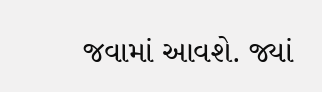જવામાં આવશે. જ્યાં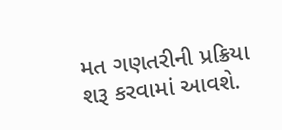મત ગણતરીની પ્રક્રિયા શરૂ કરવામાં આવશે.